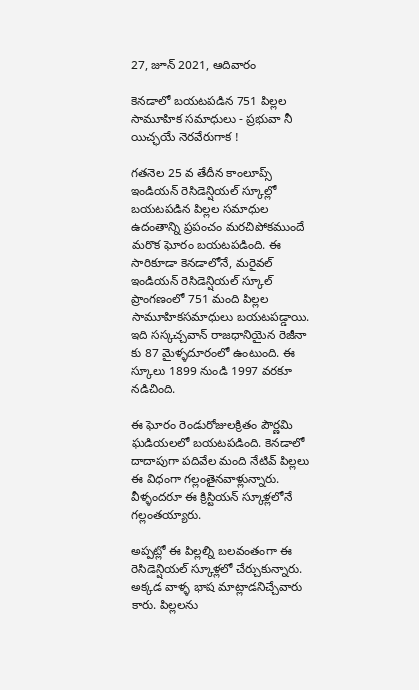27, జూన్ 2021, ఆదివారం

కెనడాలో బయటపడిన 751 పిల్లల సామూహిక సమాధులు - ప్రభువా నీ యిచ్ఛయే నెరవేరుగాక !

గతనెల 25 వ తేదీన కాంలూప్స్ ఇండియన్ రెసిడెన్షియల్ స్కూల్లో బయటపడిన పిల్లల సమాధుల ఉదంతాన్ని ప్రపంచం మరచిపోకముందే మరొక ఘోరం బయటపడింది. ఈ సారికూడా కెనడాలోనే, మరైవల్ ఇండియన్ రెసిడెన్షియల్ స్కూల్ ప్రాంగణంలో 751 మంది పిల్లల సామూహికసమాధులు బయటపడ్డాయి. ఇది సస్కచ్చవాన్ రాజధానియైన రెజీనా కు 87 మైళ్ళదూరంలో ఉంటుంది. ఈ స్కూలు 1899 నుండి 1997 వరకూ నడిచింది.

ఈ ఘోరం రెండురోజులక్రితం పౌర్ణమి ఘడియలలో బయటపడింది. కెనడాలో దాదాపుగా పదివేల మంది నేటివ్ పిల్లలు ఈ విధంగా గల్లంతైనవాళ్లున్నారు. వీళ్ళందరూ ఈ క్రిస్టియన్ స్కూళ్లలోనే గల్లంతయ్యారు.

అప్పట్లో ఈ పిల్లల్ని బలవంతంగా ఈ రెసిడెన్షియల్ స్కూళ్లలో చేర్చుకున్నారు. అక్కడ వాళ్ళ భాష మాట్లాడనిచ్చేవారు కారు. పిల్లలను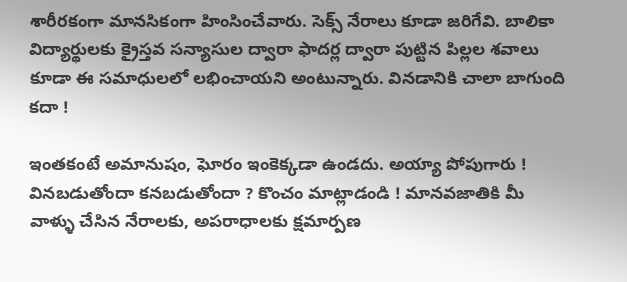శారీరకంగా మానసికంగా హింసించేవారు. సెక్స్ నేరాలు కూడా జరిగేవి. బాలికా విద్యార్థులకు క్రైస్తవ సన్యాసుల ద్వారా ఫాదర్ల ద్వారా పుట్టిన పిల్లల శవాలు కూడా ఈ సమాధులలో లభించాయని అంటున్నారు. వినడానికి చాలా బాగుంది కదా !

ఇంతకంటే అమానుషం, ఘోరం ఇంకెక్కడా ఉండదు. అయ్యా పోపుగారు ! వినబడుతోందా కనబడుతోందా ? కొంచం మాట్లాడండి ! మానవజాతికి మీ వాళ్ళు చేసిన నేరాలకు, అపరాధాలకు క్షమార్పణ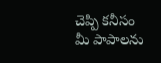చెప్పి కనీసం మీ పాపాలను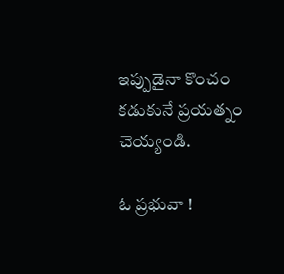ఇప్పుడైనా కొంచం కడుకునే ప్రయత్నం చెయ్యండి.

ఓ ప్రభువా !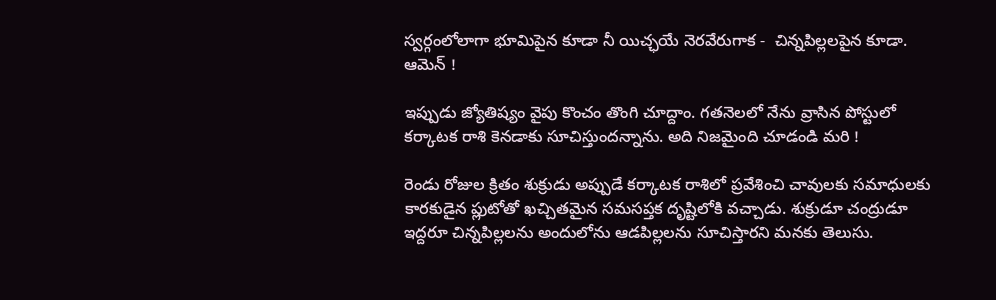స్వర్గంలోలాగా భూమిపైన కూడా నీ యిచ్ఛయే నెరవేరుగాక -  చిన్నపిల్లలపైన కూడా. ఆమెన్ !

ఇప్పుడు జ్యోతిష్యం వైపు కొంచం తొంగి చూద్దాం. గతనెలలో నేను వ్రాసిన పోస్టులో కర్కాటక రాశి కెనడాకు సూచిస్తుందన్నాను. అది నిజమైంది చూడండి మరి !

రెండు రోజుల క్రితం శుక్రుడు అప్పుడే కర్కాటక రాశిలో ప్రవేశించి చావులకు సమాధులకు కారకుడైన ప్లుటోతో ఖచ్చితమైన సమసప్తక దృష్టిలోకి వచ్చాడు. శుక్రుడూ చంద్రుడూ ఇద్దరూ చిన్నపిల్లలను అందులోను ఆడపిల్లలను సూచిస్తారని మనకు తెలుసు.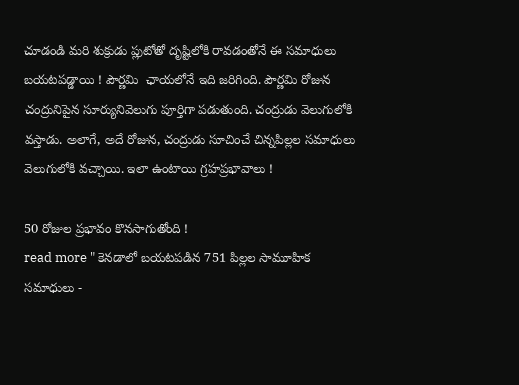చూడండి మరి శుక్రుడు ప్లుటోతో దృష్టిలోకి రావడంతోనే ఈ సమాధులు బయటపడ్డాయి ! పౌర్ణమి  ఛాయలోనే ఇది జరిగింది. పౌర్ణమి రోజున చంద్రునిపైన సూర్యునివెలుగు పూర్తిగా పడుతుంది. చంద్రుడు వెలుగులోకి వస్తాడు. అలాగే, అదే రోజున, చంద్రుడు సూచించే చిన్నపిల్లల సమాధులు వెలుగులోకి వచ్చాయి. ఇలా ఉంటాయి గ్రహప్రభావాలు !

50 రోజుల ప్రభావం కొనసాగుతోంది !
read more " కెనడాలో బయటపడిన 751 పిల్లల సామూహిక సమాధులు -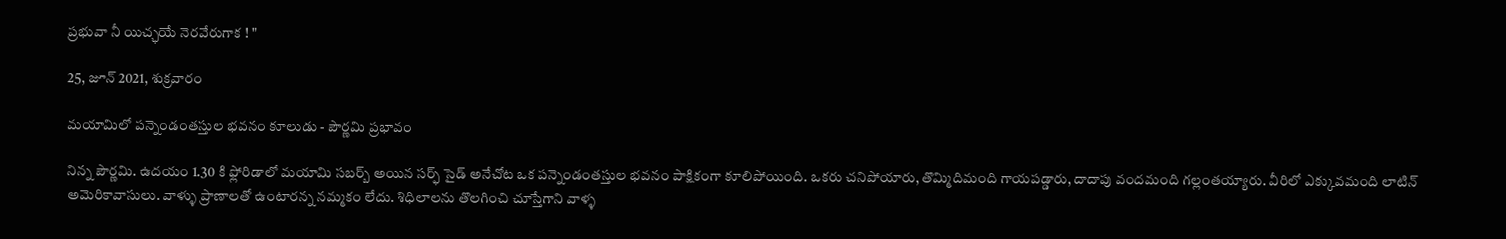ప్రభువా నీ యిచ్ఛయే నెరవేరుగాక ! "

25, జూన్ 2021, శుక్రవారం

మయామిలో పన్నెండంతస్తుల భవనం కూలుడు - పౌర్ణమి ప్రభావం

నిన్న పౌర్ణమి. ఉదయం 1.30 కి ఫ్లోరిడాలో మయామి సబర్బ్ అయిన సర్ఫ్ సైడ్ అనేచోట ఒక పన్నెండంతస్తుల భవనం పాక్షికంగా కూలిపోయింది. ఒకరు చనిపోయారు, తొమ్మిదిమంది గాయపడ్డారు, దాదాపు వందమంది గల్లంతయ్యారు. వీరిలో ఎక్కువమంది లాటిన్ అమెరికావాసులు. వాళ్ళు ప్రాణాలతో ఉంటారన్న నమ్మకం లేదు. శిధిలాలను తొలగించి చూస్తేగాని వాళ్ళ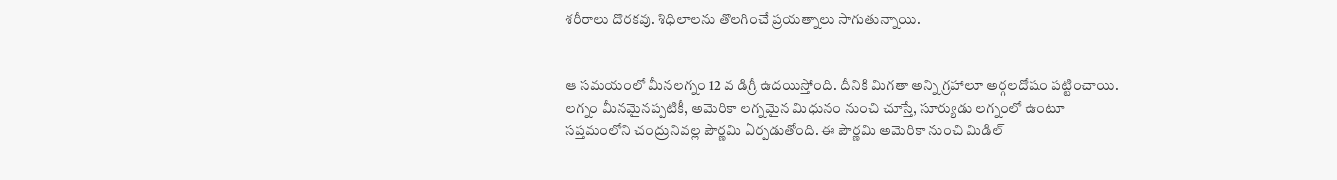శరీరాలు దొరకవు. శిధిలాలను తొలగించే ప్రయత్నాలు సాగుతున్నాయి.


ఆ సమయంలో మీనలగ్నం 12 వ డిగ్రీ ఉదయిస్తోంది. దీనికి మిగతా అన్ని గ్రహాలూ అర్గలదోషం పట్టించాయి. లగ్నం మీనమైనప్పటికీ, అమెరికా లగ్నమైన మిధునం నుంచి చూస్తే, సూర్యుడు లగ్నంలో ఉంటూ సప్తమంలోని చంద్రునివల్ల పౌర్ణమి ఏర్పడుతోంది. ఈ పౌర్ణమి అమెరికా నుంచి మిడిల్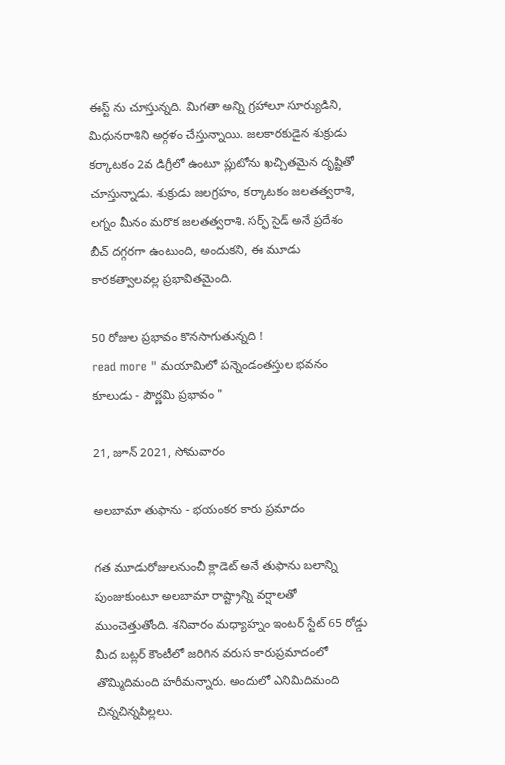ఈస్ట్ ను చూస్తున్నది. మిగతా అన్ని గ్రహాలూ సూర్యుడిని, మిధునరాశిని అర్గళం చేస్తున్నాయి. జలకారకుడైన శుక్రుడు కర్కాటకం 2వ డిగ్రీలో ఉంటూ ప్లుటోను ఖచ్చితమైన దృష్టితో చూస్తున్నాడు. శుక్రుడు జలగ్రహం, కర్కాటకం జలతత్వరాశి, లగ్నం మీనం మరొక జలతత్వరాశి. సర్ఫ్ సైడ్ అనే ప్రదేశం బీచ్ దగ్గరగా ఉంటుంది, అందుకని, ఈ మూడు కారకత్వాలవల్ల ప్రభావితమైంది.

50 రోజుల ప్రభావం కొనసాగుతున్నది !
read more " మయామిలో పన్నెండంతస్తుల భవనం కూలుడు - పౌర్ణమి ప్రభావం "

21, జూన్ 2021, సోమవారం

అలబామా తుఫాను - భయంకర కారు ప్రమాదం

గత మూడురోజులనుంచీ క్లాడెట్ అనే తుఫాను బలాన్ని పుంజుకుంటూ అలబామా రాష్ట్రాన్ని వర్షాలతో ముంచెత్తుతోంది. శనివారం మధ్యాహ్నం ఇంటర్ స్టేట్ 65 రోడ్డు మీద బట్లర్ కౌంటీలో జరిగిన వరుస కారుప్రమాదంలో తొమ్మిదిమంది హరీమన్నారు. అందులో ఎనిమిదిమంది చిన్నచిన్నపిల్లలు.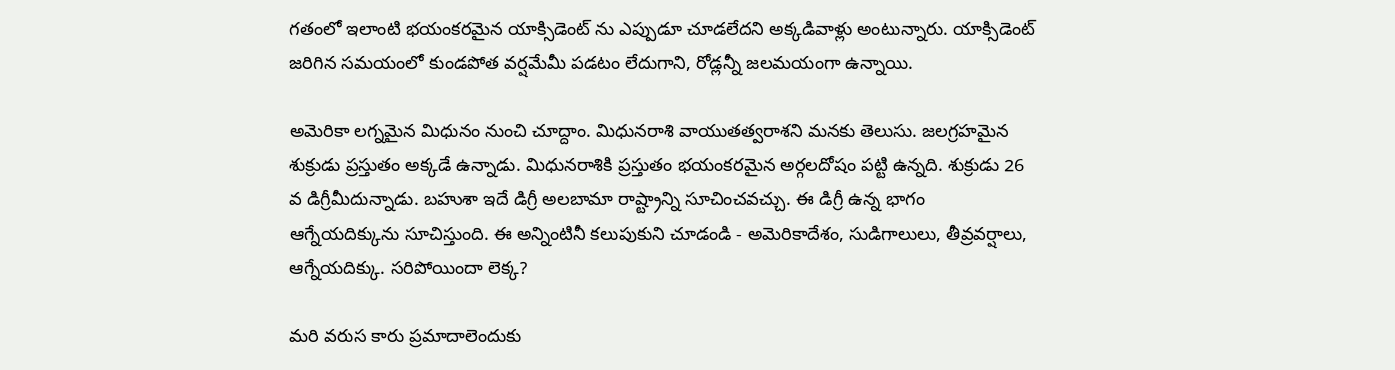గతంలో ఇలాంటి భయంకరమైన యాక్సిడెంట్ ను ఎప్పుడూ చూడలేదని అక్కడివాళ్లు అంటున్నారు. యాక్సిడెంట్ జరిగిన సమయంలో కుండపోత వర్షమేమీ పడటం లేదుగాని, రోడ్లన్నీ జలమయంగా ఉన్నాయి.

అమెరికా లగ్నమైన మిధునం నుంచి చూద్దాం. మిధునరాశి వాయుతత్వరాశని మనకు తెలుసు. జలగ్రహమైన శుక్రుడు ప్రస్తుతం అక్కడే ఉన్నాడు. మిధునరాశికి ప్రస్తుతం భయంకరమైన అర్గలదోషం పట్టి ఉన్నది. శుక్రుడు 26 వ డిగ్రీమీదున్నాడు. బహుశా ఇదే డిగ్రీ అలబామా రాష్ట్రాన్ని సూచించవచ్చు. ఈ డిగ్రీ ఉన్న భాగం ఆగ్నేయదిక్కును సూచిస్తుంది. ఈ అన్నింటినీ కలుపుకుని చూడండి - అమెరికాదేశం, సుడిగాలులు, తీవ్రవర్షాలు, ఆగ్నేయదిక్కు. సరిపోయిందా లెక్క?

మరి వరుస కారు ప్రమాదాలెందుకు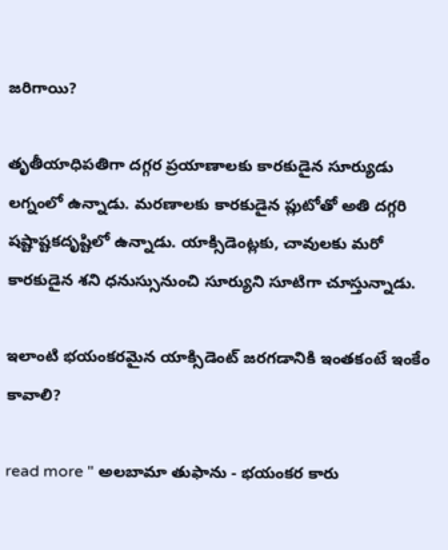జరిగాయి?

తృతీయాధిపతిగా దగ్గర ప్రయాణాలకు కారకుడైన సూర్యుడు లగ్నంలో ఉన్నాడు. మరణాలకు కారకుడైన ప్లుటోతో అతి దగ్గరి షష్టాష్టకదృష్టిలో ఉన్నాడు. యాక్సిడెంట్లకు, చావులకు మరో కారకుడైన శని ధనుస్సునుంచి సూర్యుని సూటిగా చూస్తున్నాడు.

ఇలాంటి భయంకరమైన యాక్సిడెంట్ జరగడానికి ఇంతకంటే ఇంకేం కావాలి?

read more " అలబామా తుఫాను - భయంకర కారు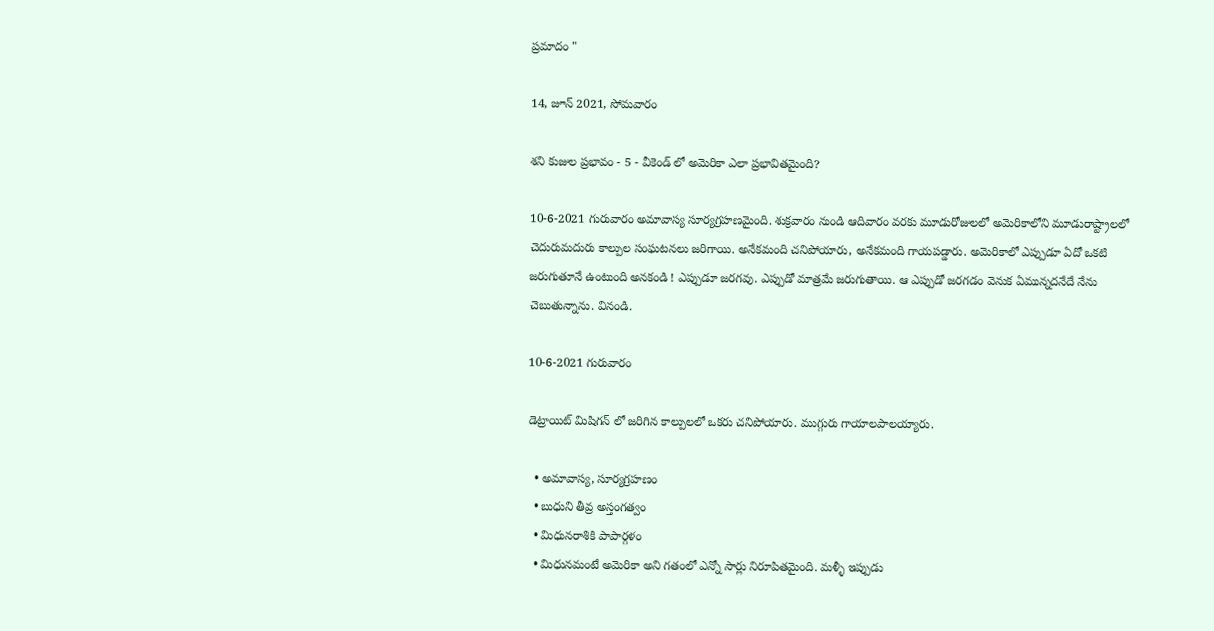ప్రమాదం "

14, జూన్ 2021, సోమవారం

శని కుజుల ప్రభావం - 5 - వీకెండ్ లో అమెరికా ఎలా ప్రభావితమైంది?

10-6-2021 గురువారం అమావాస్య సూర్యగ్రహణమైంది. శుక్రవారం నుండి ఆదివారం వరకు మూడురోజులలో అమెరికాలోని మూడురాష్ట్రాలలో చెదురుమదురు కాల్పుల సంఘటనలు జరిగాయి. అనేకమంది చనిపోయారు, అనేకమంది గాయపడ్డారు. అమెరికాలో ఎప్పుడూ ఏదో ఒకటి జరుగుతూనే ఉంటుంది అనకండి ! ఎప్పుడూ జరగవు. ఎప్పుడో మాత్రమే జరుగుతాయి. ఆ ఎప్పుడో జరగడం వెనుక ఏమున్నదనేదే నేను చెబుతున్నాను. వినండి.

10-6-2021 గురువారం

డెట్రాయిట్ మిషిగన్ లో జరిగిన కాల్పులలో ఒకరు చనిపోయారు. ముగ్గురు గాయాలపాలయ్యారు.

  • అమావాస్య, సూర్యగ్రహణం
  • బుధుని తీవ్ర అస్తంగత్వం
  • మిధునరాశికి పాపార్గళం
  • మిధునమంటే అమెరికా అని గతంలో ఎన్నో సార్లు నిరూపితమైంది. మళ్ళీ ఇప్పుడు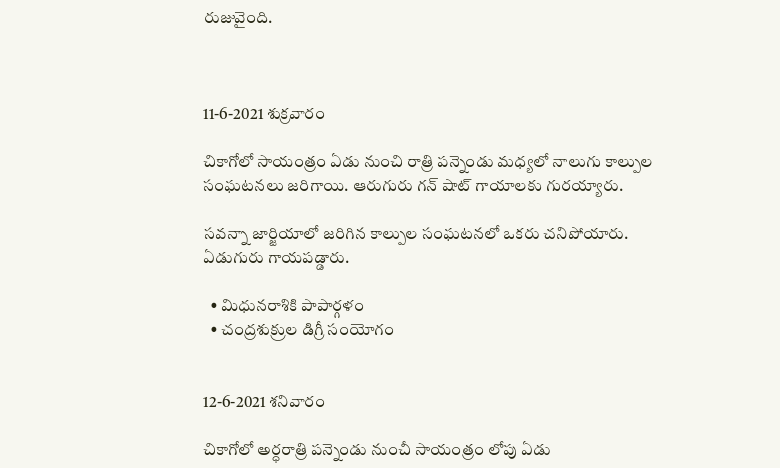రుజువైంది.



11-6-2021 శుక్రవారం

చికాగోలో సాయంత్రం ఏడు నుంచి రాత్రి పన్నెండు మధ్యలో నాలుగు కాల్పుల సంఘటనలు జరిగాయి. ఆరుగురు గన్ షాట్ గాయాలకు గురయ్యారు.

సవన్నా జార్జియాలో జరిగిన కాల్పుల సంఘటనలో ఒకరు చనిపోయారు. ఏడుగురు గాయపడ్డారు.

  • మిధునరాశికి పాపార్గళం
  • చంద్రశుక్రుల డిగ్రీ సంయోగం


12-6-2021 శనివారం

చికాగోలో అర్ధరాత్రి పన్నెండు నుంచీ సాయంత్రం లోపు ఏడు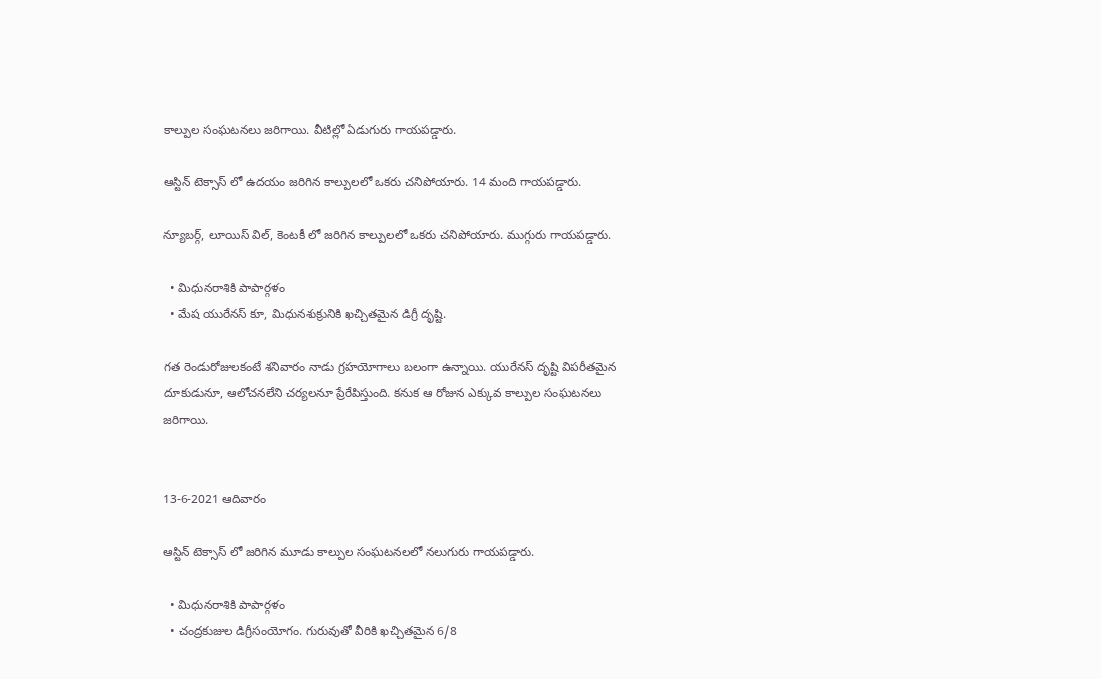కాల్పుల సంఘటనలు జరిగాయి. వీటిల్లో ఏడుగురు గాయపడ్డారు.

ఆస్టిన్ టెక్సాస్ లో ఉదయం జరిగిన కాల్పులలో ఒకరు చనిపోయారు. 14 మంది గాయపడ్డారు.

న్యూబర్గ్, లూయిస్ విల్, కెంటకీ లో జరిగిన కాల్పులలో ఒకరు చనిపోయారు. ముగ్గురు గాయపడ్డారు.

  • మిధునరాశికి పాపార్గళం
  • మేష యురేనస్ కూ, మిధునశుక్రునికి ఖచ్చితమైన డిగ్రీ దృష్టి.

గత రెండురోజులకంటే శనివారం నాడు గ్రహయోగాలు బలంగా ఉన్నాయి. యురేనస్ దృష్టి విపరీతమైన దూకుడునూ, ఆలోచనలేని చర్యలనూ ప్రేరేపిస్తుంది. కనుక ఆ రోజున ఎక్కువ కాల్పుల సంఘటనలు జరిగాయి.


13-6-2021 ఆదివారం

ఆస్టిన్ టెక్సాస్ లో జరిగిన మూడు కాల్పుల సంఘటనలలో నలుగురు గాయపడ్డారు.

  • మిధునరాశికి పాపార్గళం
  • చంద్రకుజుల డిగ్రీసంయోగం. గురువుతో వీరికి ఖచ్చితమైన 6/8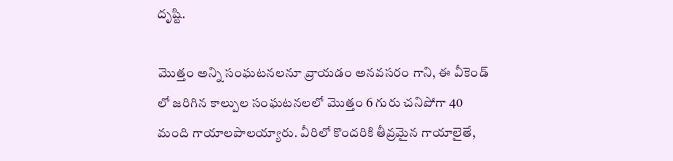దృష్టి.

మొత్తం అన్ని సంఘటనలనూ వ్రాయడం అనవసరం గాని, ఈ వీకెండ్ లో జరిగిన కాల్పుల సంఘటనలలో మొత్తం 6 గురు చనిపోగా 40 మంది గాయాలపాలయ్యారు. వీరిలో కొందరికి తీవ్రమైన గాయాలైతే,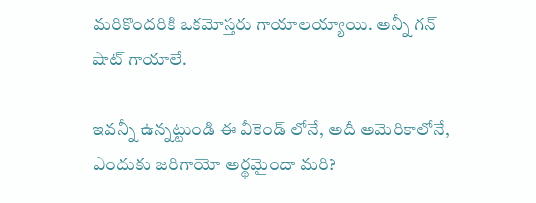మరికొందరికి ఒకమోస్తరు గాయాలయ్యాయి. అన్నీ గన్ షాట్ గాయాలే.

ఇవన్నీ ఉన్నట్టుండి ఈ వీకెండ్ లోనే, అదీ అమెరికాలోనే, ఎందుకు జరిగాయో అర్థమైందా మరి?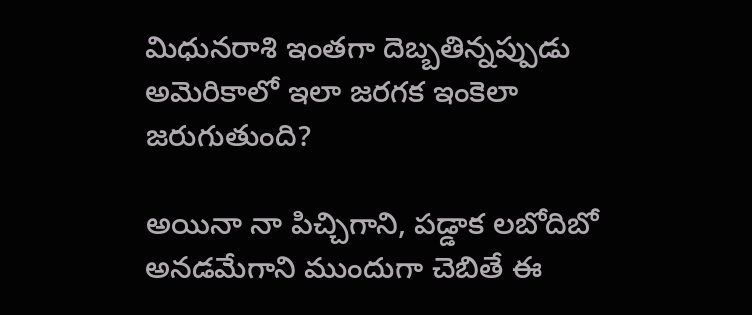మిధునరాశి ఇంతగా దెబ్బతిన్నప్పుడు అమెరికాలో ఇలా జరగక ఇంకెలా జరుగుతుంది?

అయినా నా పిచ్చిగాని, పడ్డాక లబోదిబో అనడమేగాని ముందుగా చెబితే ఈ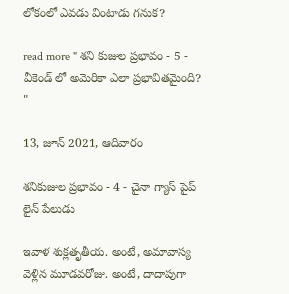లోకంలో ఎవడు వింటాడు గనుక?

read more " శని కుజుల ప్రభావం - 5 - వీకెండ్ లో అమెరికా ఎలా ప్రభావితమైంది? "

13, జూన్ 2021, ఆదివారం

శనికుజుల ప్రభావం - 4 - చైనా గ్యాస్ పైప్ లైన్ పేలుడు

ఇవాళ శుక్లతృతీయ. అంటే, అమావాస్య వెళ్లిన మూడవరోజు. అంటే, దాదాపుగా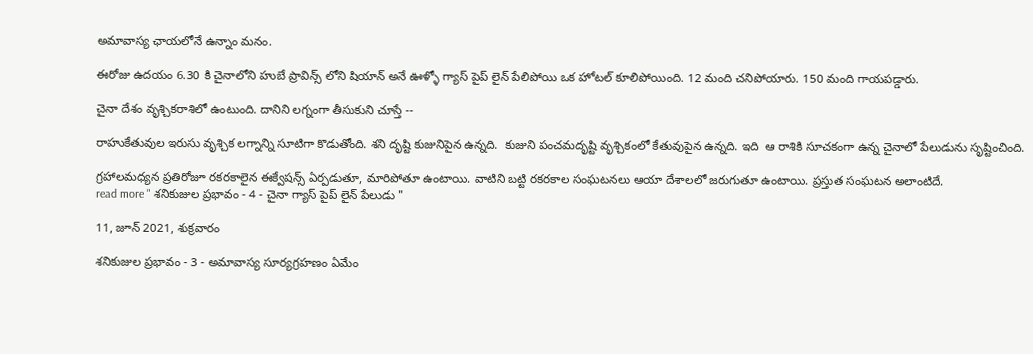అమావాస్య ఛాయలోనే ఉన్నాం మనం.

ఈరోజు ఉదయం 6.30 కి చైనాలోని హుబే ప్రావిన్స్ లోని షియాన్ అనే ఊళ్ళో గ్యాస్ పైప్ లైన్ పేలిపోయి ఒక హోటల్ కూలిపోయింది. 12 మంది చనిపోయారు. 150 మంది గాయపడ్డారు.

చైనా దేశం వృశ్చికరాశిలో ఉంటుంది. దానిని లగ్నంగా తీసుకుని చూస్తే --

రాహుకేతువుల ఇరుసు వృశ్చిక లగ్నాన్ని సూటిగా కొడుతోంది. శని దృష్టి కుజునిపైన ఉన్నది.  కుజుని పంచమదృష్టి వృశ్చికంలో కేతువుపైన ఉన్నది. ఇది  ఆ రాశికి సూచకంగా ఉన్న చైనాలో పేలుడును సృష్టించింది.

గ్రహాలమధ్యన ప్రతిరోజూ రకరకాలైన ఈక్వేషన్స్ ఏర్పడుతూ, మారిపోతూ ఉంటాయి. వాటిని బట్టి రకరకాల సంఘటనలు ఆయా దేశాలలో జరుగుతూ ఉంటాయి. ప్రస్తుత సంఘటన అలాంటిదే.
read more " శనికుజుల ప్రభావం - 4 - చైనా గ్యాస్ పైప్ లైన్ పేలుడు "

11, జూన్ 2021, శుక్రవారం

శనికుజుల ప్రభావం - 3 - అమావాస్య సూర్యగ్రహణం ఏమేం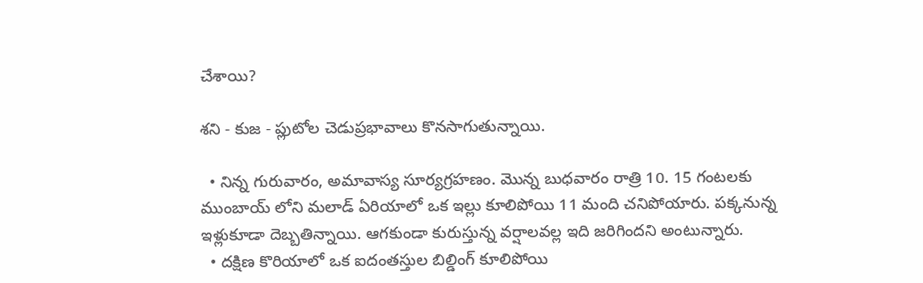చేశాయి?

శని - కుజ - ప్లుటోల చెడుప్రభావాలు కొనసాగుతున్నాయి.

  • నిన్న గురువారం, అమావాస్య సూర్యగ్రహణం. మొన్న బుధవారం రాత్రి 10. 15 గంటలకు ముంబాయ్ లోని మలాడ్ ఏరియాలో ఒక ఇల్లు కూలిపోయి 11 మంది చనిపోయారు. పక్కనున్న ఇళ్లుకూడా దెబ్బతిన్నాయి. ఆగకుండా కురుస్తున్న వర్షాలవల్ల ఇది జరిగిందని అంటున్నారు.
  • దక్షిణ కొరియాలో ఒక ఐదంతస్తుల బిల్డింగ్ కూలిపోయి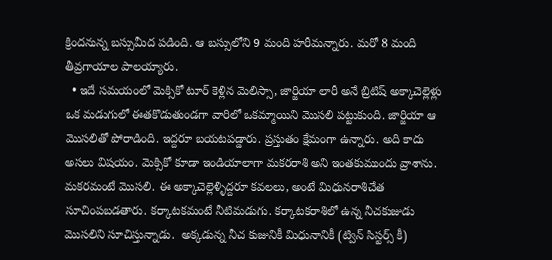క్రిందనున్న బస్సుమీద పడింది. ఆ బస్సులోని 9 మంది హరీమన్నారు. మరో 8 మంది తీవ్రగాయాల పాలయ్యారు.
  • ఇదే సమయంలో మెక్సికో టూర్ కెళ్లిన మెలిస్సా, జార్జియా లారీ అనే బ్రిటిష్ అక్కాచెల్లెళ్లు ఒక మడుగులో ఈతకొడుతుండగా వారిలో ఒకమ్మాయిని మొసలి పట్టుకుంది. జార్జియా ఆ మొసలితో పోరాడింది. ఇద్దరూ బయటపడ్డారు. ప్రస్తుతం క్షేమంగా ఉన్నారు. అది కాదు అసలు విషయం. మెక్సికో కూడా ఇండియాలాగా మకరరాశి అని ఇంతకుముందు వ్రాశాను. మకరమంటే మొసలి. ఈ అక్కాచెల్లెళ్ళిద్దరూ కవలలు, అంటే మిధునరాశిచేత సూచింపబడతారు. కర్కాటకమంటే నీటిమడుగు. కర్కాటకరాశిలో ఉన్న నీచకుజుడు మొసలిని సూచిస్తున్నాడు.  అక్కడున్న నీచ కుజునికీ మిధునానికీ (ట్విన్ సిస్టర్స్ కీ)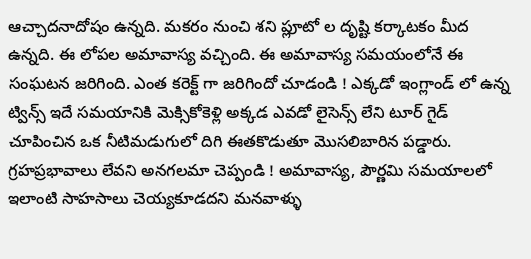ఆచ్చాదనాదోషం ఉన్నది. మకరం నుంచి శని ప్లూటో ల దృష్టి కర్కాటకం మీద ఉన్నది. ఈ లోపల అమావాస్య వచ్చింది. ఈ అమావాస్య సమయంలోనే ఈ సంఘటన జరిగింది. ఎంత కరెక్ట్ గా జరిగిందో చూడండి ! ఎక్కడో ఇంగ్లాండ్ లో ఉన్న ట్విన్స్ ఇదే సమయానికి మెక్సికోకెళ్లి అక్కడ ఎవడో లైసెన్స్ లేని టూర్ గైడ్ చూపించిన ఒక నీటిమడుగులో దిగి ఈతకొడుతూ మొసలిబారిన పడ్డారు. గ్రహప్రభావాలు లేవని అనగలమా చెప్పండి ! అమావాస్య, పౌర్ణమి సమయాలలో ఇలాంటి సాహసాలు చెయ్యకూడదని మనవాళ్ళు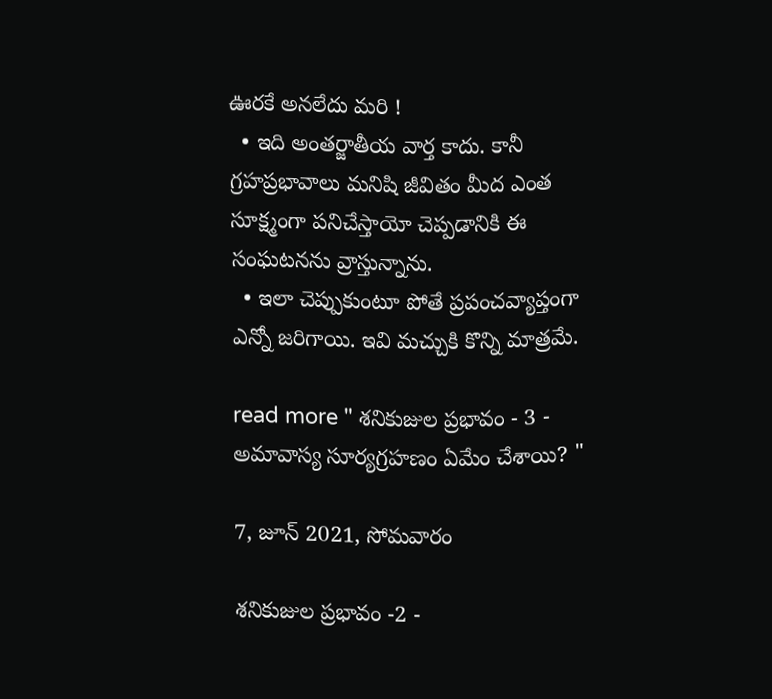ఊరకే అనలేదు మరి !
  • ఇది అంతర్జాతీయ వార్త కాదు. కానీ గ్రహప్రభావాలు మనిషి జీవితం మీద ఎంత సూక్ష్మంగా పనిచేస్తాయో చెప్పడానికి ఈ సంఘటనను వ్రాస్తున్నాను.
  • ఇలా చెప్పుకుంటూ పోతే ప్రపంచవ్యాప్తంగా ఎన్నో జరిగాయి. ఇవి మచ్చుకి కొన్ని మాత్రమే.

read more " శనికుజుల ప్రభావం - 3 - అమావాస్య సూర్యగ్రహణం ఏమేం చేశాయి? "

7, జూన్ 2021, సోమవారం

శనికుజుల ప్రభావం -2 -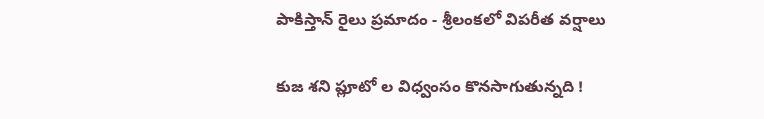పాకిస్తాన్ రైలు ప్రమాదం - శ్రీలంకలో విపరీత వర్షాలు

కుజ శని ప్లూటో ల విధ్వంసం కొనసాగుతున్నది !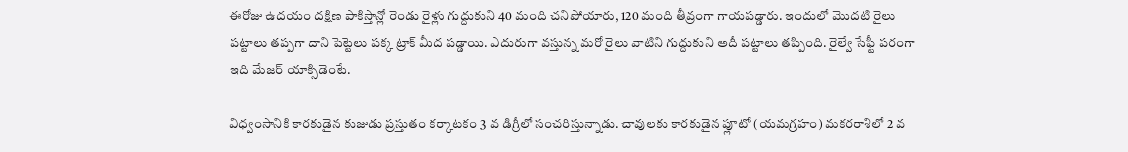ఈరోజు ఉదయం దక్షిణ పాకిస్తాన్లో రెండు రైళ్లు గుద్దుకుని 40 మంది చనిపోయారు, 120 మంది తీవ్రంగా గాయపడ్డారు. ఇందులో మొదటి రైలు పట్టాలు తప్పగా దాని పెట్టెలు పక్క ట్రాక్ మీద పడ్డాయి. ఎదురుగా వస్తున్న మరో రైలు వాటిని గుద్దుకుని అదీ పట్టాలు తప్పింది. రైల్వే సేఫ్టీ పరంగా ఇది మేజర్ యాక్సిడెంటే.

విధ్వంసానికి కారకుడైన కుజుడు ప్రస్తుతం కర్కాటకం 3 వ డిగ్రీలో సంచరిస్తున్నాడు. చావులకు కారకుడైన ప్లూటో (యమగ్రహం) మకరరాశిలో 2 వ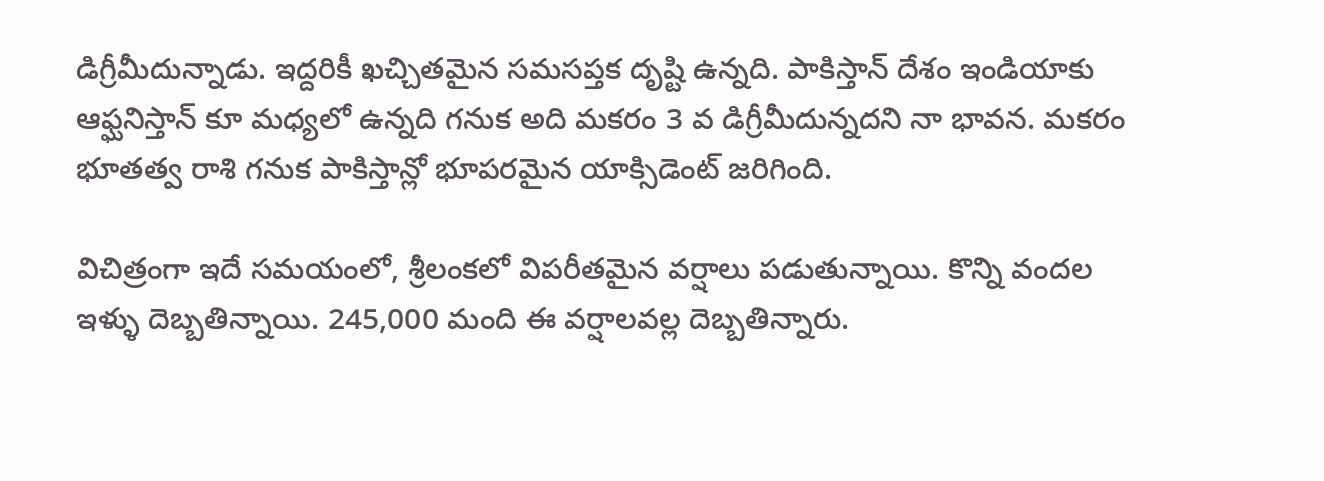డిగ్రీమీదున్నాడు. ఇద్దరికీ ఖచ్చితమైన సమసప్తక దృష్టి ఉన్నది. పాకిస్తాన్ దేశం ఇండియాకు ఆఫ్ఘనిస్తాన్ కూ మధ్యలో ఉన్నది గనుక అది మకరం 3 వ డిగ్రీమీదున్నదని నా భావన. మకరం భూతత్వ రాశి గనుక పాకిస్తాన్లో భూపరమైన యాక్సిడెంట్ జరిగింది.

విచిత్రంగా ఇదే సమయంలో, శ్రీలంకలో విపరీతమైన వర్షాలు పడుతున్నాయి. కొన్ని వందల ఇళ్ళు దెబ్బతిన్నాయి. 245,000 మంది ఈ వర్షాలవల్ల దెబ్బతిన్నారు.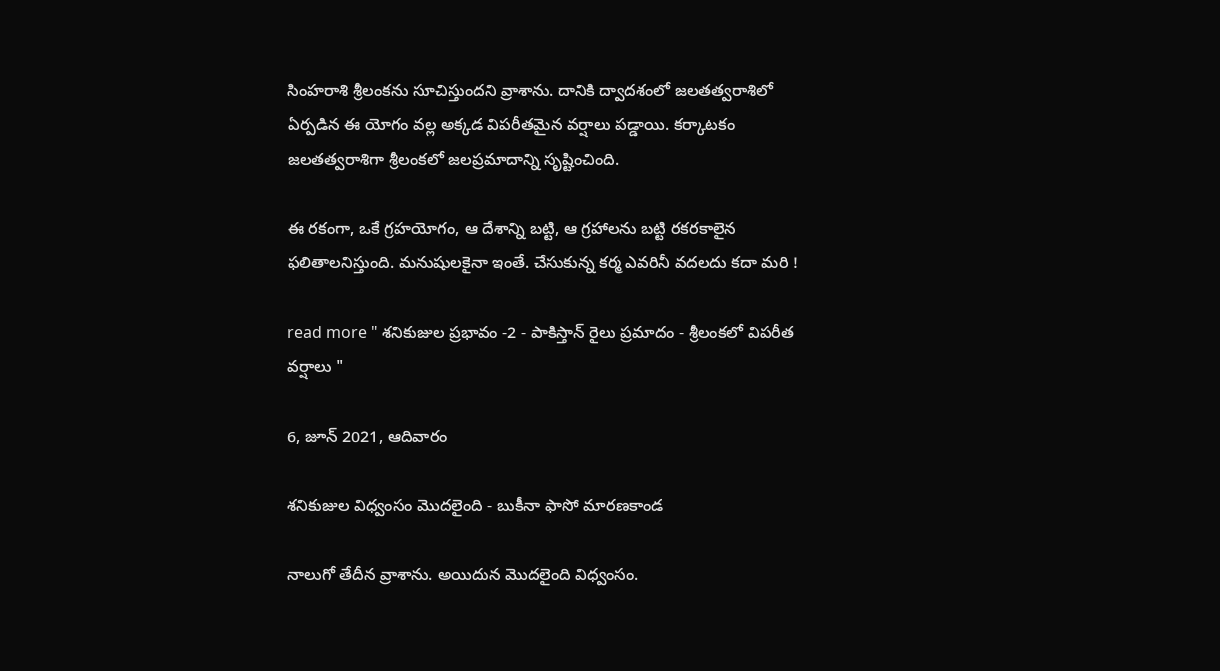సింహరాశి శ్రీలంకను సూచిస్తుందని వ్రాశాను. దానికి ద్వాదశంలో జలతత్వరాశిలో ఏర్పడిన ఈ యోగం వల్ల అక్కడ విపరీతమైన వర్షాలు పడ్డాయి. కర్కాటకం జలతత్వరాశిగా శ్రీలంకలో జలప్రమాదాన్ని సృష్టించింది.

ఈ రకంగా, ఒకే గ్రహయోగం, ఆ దేశాన్ని బట్టి, ఆ గ్రహాలను బట్టి రకరకాలైన ఫలితాలనిస్తుంది. మనుషులకైనా ఇంతే. చేసుకున్న కర్మ ఎవరినీ వదలదు కదా మరి !

read more " శనికుజుల ప్రభావం -2 - పాకిస్తాన్ రైలు ప్రమాదం - శ్రీలంకలో విపరీత వర్షాలు "

6, జూన్ 2021, ఆదివారం

శనికుజుల విధ్వంసం మొదలైంది - బుకీనా ఫాసో మారణకాండ

నాలుగో తేదీన వ్రాశాను. అయిదున మొదలైంది విధ్వంసం.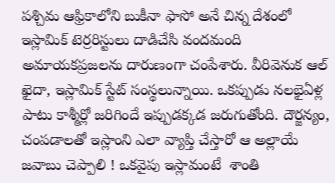పశ్చిమ ఆఫ్రికాలోని బుకీనా ఫాసో అనే చిన్న దేశంలో ఇస్లామిక్ టెర్రరిస్టులు దాడిచేసి వందమంది అమాయకప్రజలను దారుణంగా చంపేశారు. వీరివెనుక ఆల్ ఖైదా, ఇస్లామిక్ స్టేట్ సంస్థలున్నాయి. ఒకప్పుడు నలభైఏళ్ల పాటు కాశ్మీర్లో జరిగిందే ఇప్పుడక్కడ జరుగుతోంది. దౌర్జన్యం, చంపడాలతో ఇస్లాంని ఎలా వ్యాప్తి చేస్తారో ఆ అల్లాయే జవాబు చెప్పాలి ! ఒకవైపు ఇస్లామంటే  శాంతి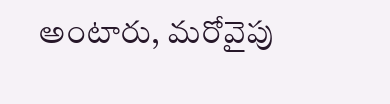అంటారు, మరోవైపు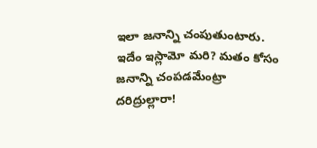ఇలా జనాన్ని చంపుతుంటారు. ఇదేం ఇస్లామో మరి? మతం కోసం జనాన్ని చంపడమేంట్రా దరిద్రుల్లారా!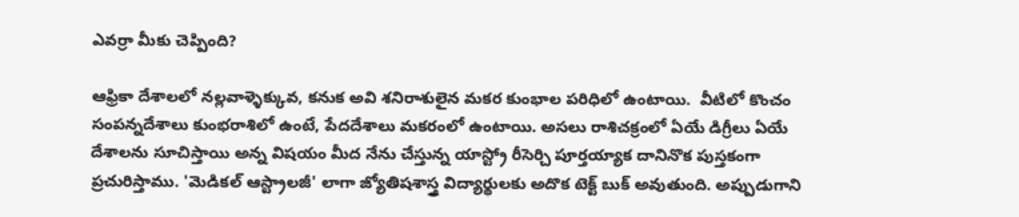ఎవర్రా మీకు చెప్పింది?

ఆఫ్రికా దేశాలలో నల్లవాళ్ళెక్కువ, కనుక అవి శనిరాశులైన మకర కుంభాల పరిధిలో ఉంటాయి.  వీటిలో కొంచం సంపన్నదేశాలు కుంభరాశిలో ఉంటే, పేదదేశాలు మకరంలో ఉంటాయి. అసలు రాశిచక్రంలో ఏయే డిగ్రీలు ఏయే దేశాలను సూచిస్తాయి అన్న విషయం మీద నేను చేస్తున్న యాస్ట్రో రీసెర్చి పూర్తయ్యాక దానినొక పుస్తకంగా ప్రచురిస్తాము. 'మెడికల్ ఆస్ట్రాలజీ' లాగా జ్యోతిషశాస్త్ర విద్యార్థులకు అదొక టెక్ట్ బుక్ అవుతుంది. అప్పుడుగాని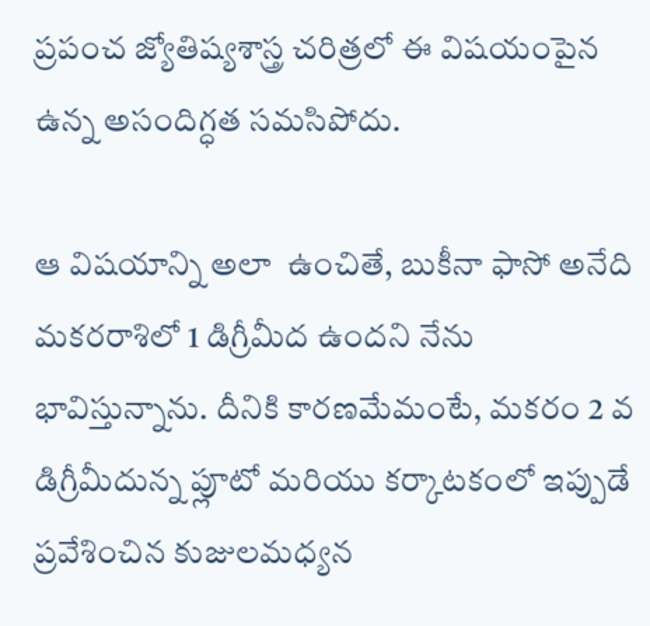ప్రపంచ జ్యోతిష్యశాస్త్ర చరిత్రలో ఈ విషయంపైన ఉన్న అసందిగ్ధత సమసిపోదు.

ఆ విషయాన్ని అలా  ఉంచితే, బుకీనా ఫాసో అనేది మకరరాశిలో 1 డిగ్రీమీద ఉందని నేను భావిస్తున్నాను. దీనికి కారణమేమంటే, మకరం 2 వ డిగ్రీమీదున్న ప్లూటో మరియు కర్కాటకంలో ఇప్పుడే ప్రవేశించిన కుజులమధ్యన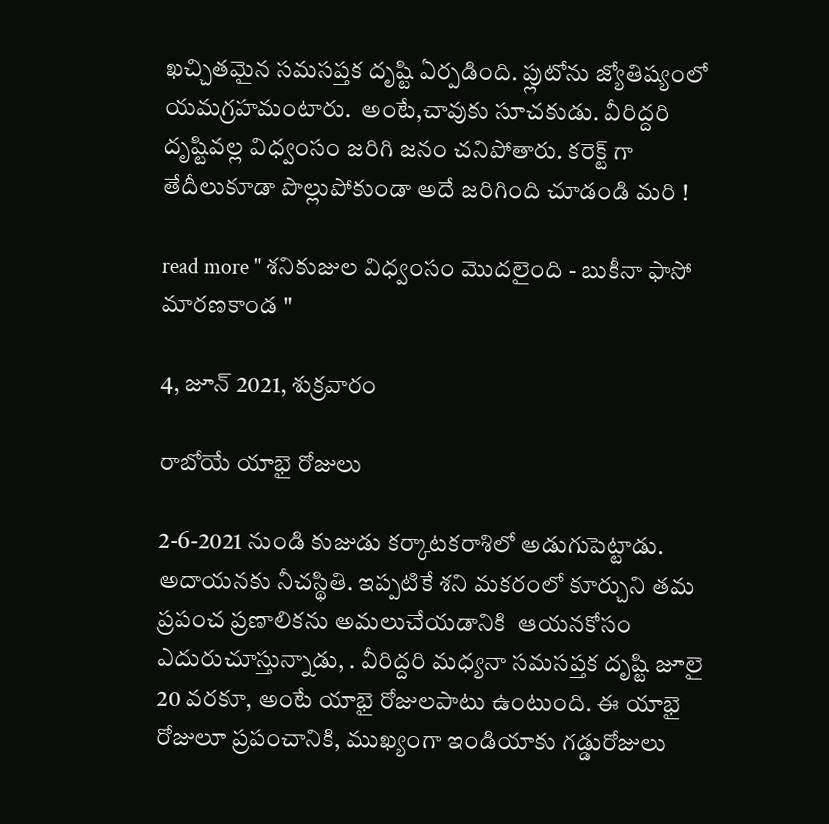ఖచ్చితమైన సమసప్తక దృష్టి ఏర్పడింది. ప్లుటోను జ్యోతిష్యంలో యమగ్రహమంటారు.  అంటే,చావుకు సూచకుడు. వీరిద్దరి దృష్టివల్ల విధ్వంసం జరిగి జనం చనిపోతారు. కరెక్ట్ గా తేదీలుకూడా పొల్లుపోకుండా అదే జరిగింది చూడండి మరి !

read more " శనికుజుల విధ్వంసం మొదలైంది - బుకీనా ఫాసో మారణకాండ "

4, జూన్ 2021, శుక్రవారం

రాబోయే యాభై రోజులు

2-6-2021 నుండి కుజుడు కర్కాటకరాశిలో అడుగుపెట్టాడు. అదాయనకు నీచస్థితి. ఇప్పటికే శని మకరంలో కూర్చుని తమ ప్రపంచ ప్రణాలికను అమలుచేయడానికి  ఆయనకోసం ఎదురుచూస్తున్నాడు, . వీరిద్దరి మధ్యనా సమసప్తక దృష్టి జూలై 20 వరకూ, అంటే యాభై రోజులపాటు ఉంటుంది. ఈ యాభై రోజులూ ప్రపంచానికి, ముఖ్యంగా ఇండియాకు గడ్డురోజులు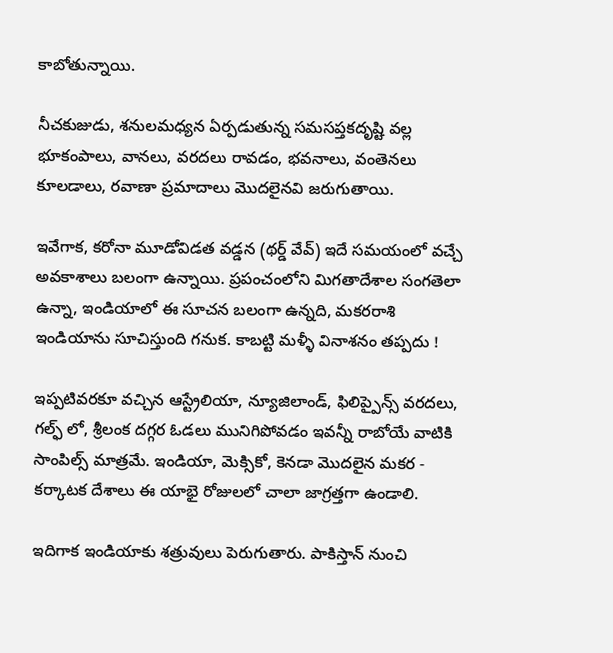కాబోతున్నాయి.

నీచకుజుడు, శనులమధ్యన ఏర్పడుతున్న సమసప్తకదృష్టి వల్ల భూకంపాలు, వానలు, వరదలు రావడం, భవనాలు, వంతెనలు కూలడాలు, రవాణా ప్రమాదాలు మొదలైనవి జరుగుతాయి.

ఇవేగాక, కరోనా మూడోవిడత వడ్డన (థర్డ్ వేవ్) ఇదే సమయంలో వచ్చే అవకాశాలు బలంగా ఉన్నాయి. ప్రపంచంలోని మిగతాదేశాల సంగతెలా ఉన్నా, ఇండియాలో ఈ సూచన బలంగా ఉన్నది, మకరరాశి ఇండియాను సూచిస్తుంది గనుక. కాబట్టి మళ్ళీ వినాశనం తప్పదు !

ఇప్పటివరకూ వచ్చిన ఆస్ట్రేలియా, న్యూజిలాండ్, ఫిలిప్పైన్స్ వరదలు, గల్ఫ్ లో, శ్రీలంక దగ్గర ఓడలు మునిగిపోవడం ఇవన్నీ రాబోయే వాటికి సాంపిల్స్ మాత్రమే. ఇండియా, మెక్సికో, కెనడా మొదలైన మకర - కర్కాటక దేశాలు ఈ యాభై రోజులలో చాలా జాగ్రత్తగా ఉండాలి.

ఇదిగాక ఇండియాకు శత్రువులు పెరుగుతారు. పాకిస్తాన్ నుంచి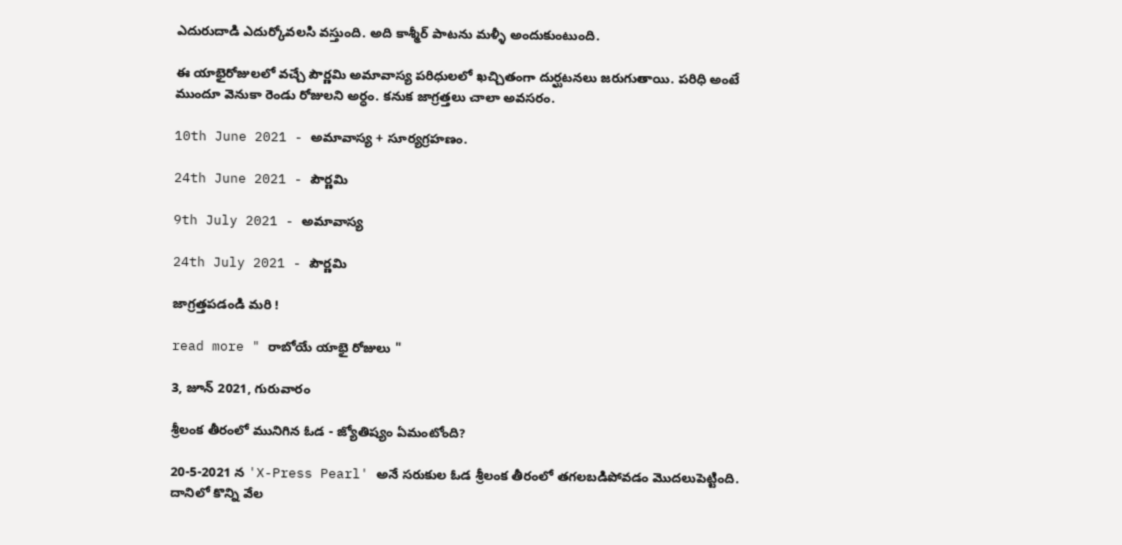ఎదురుదాడి ఎదుర్కోవలసి వస్తుంది. అది కాశ్మీర్ పాటను మళ్ళీ అందుకుంటుంది.

ఈ యాభైరోజులలో వచ్చే పౌర్ణమి అమావాస్య పరిధులలో ఖచ్చితంగా దుర్ఘటనలు జరుగుతాయి. పరిధి అంటే ముందూ వెనుకా రెండు రోజులని అర్ధం. కనుక జాగ్రత్తలు చాలా అవసరం.

10th June 2021 - అమావాస్య + సూర్యగ్రహణం.

24th June 2021 - పౌర్ణమి

9th July 2021 - అమావాస్య

24th July 2021 - పౌర్ణమి

జాగ్రత్తపడండి మరి !

read more " రాబోయే యాభై రోజులు "

3, జూన్ 2021, గురువారం

శ్రీలంక తీరంలో మునిగిన ఓడ - జ్యోతిష్యం ఏమంటోంది?

20-5-2021 న 'X-Press Pearl' అనే సరుకుల ఓడ శ్రీలంక తీరంలో తగలబడిపోవడం మొదలుపెట్టింది. దానిలో కొన్ని వేల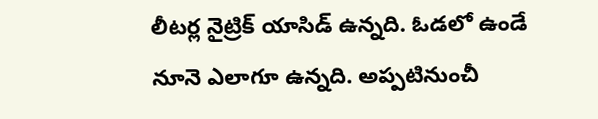లీటర్ల నైట్రిక్ యాసిడ్ ఉన్నది. ఓడలో ఉండే నూనె ఎలాగూ ఉన్నది. అప్పటినుంచీ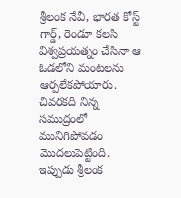శ్రీలంక నేవీ, భారత కోస్ట్ గార్డ్, రెండూ కలసి విశ్వప్రయత్నం చేసినా ఆ ఓడలోని మంటలను ఆర్పలేకపోయారు. చివరకది నిన్న సముద్రంలో మునిగిపోవడం మొదలుపెట్టింది. ఇప్పుడు శ్రీలంక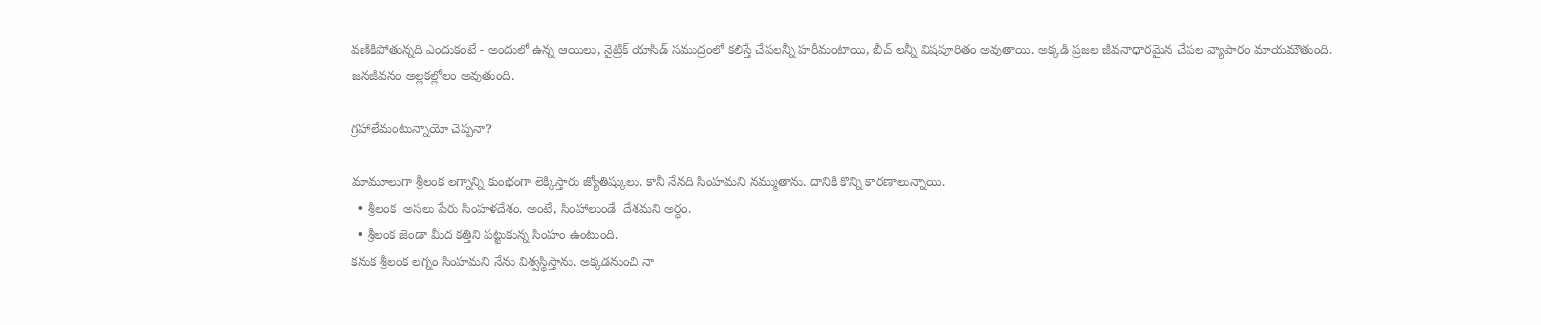వణికిపోతున్నది ఎందుకంటే - అందులో ఉన్న ఆయిలు, నైట్రిక్ యాసిడ్ సముద్రంలో కలిస్తే చేపలన్నీ హరీమంటాయి, బీచ్ లన్నీ విషపూరితం అవుతాయి. అక్కడి ప్రజల జీవనాధారమైన చేపల వ్యాపారం మాయమౌతుంది. జనజీవనం అల్లకల్లోలం అవుతుంది.

గ్రహాలేమంటున్నాయో చెప్పనా?

మామూలుగా శ్రీలంక లగ్నాన్ని కుంభంగా లెక్కిస్తారు జ్యోతిష్కులు. కానీ నేనది సింహమని నమ్ముతాను. దానికి కొన్ని కారణాలున్నాయి.
  • శ్రీలంక  అసలు పేరు సింహళదేశం. అంటే, సింహాలుండే  దేశమని అర్ధం.
  • శ్రీలంక జెండా మీద కత్తిని పట్టుకున్న సింహం ఉంటుంది.
కనుక శ్రీలంక లగ్నం సింహమని నేను విశ్వస్థిస్తాను. అక్కడనుంచి నా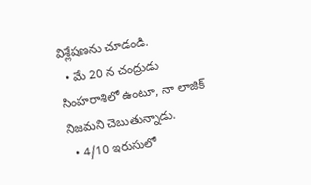విశ్లేషణను చూడండి.
  • మే 20 న చంద్రుడు సింహరాశిలో ఉంటూ, నా లాజిక్ నిజమని చెబుతున్నాడు.
  • 4/10 ఇరుసులో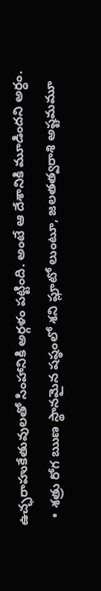ఉచ్ఛరాహుకేతువులతో సింహానికి అర్గళం పట్టింది. అంటే ఆ దేశానికి మూడిందని అర్ధం.
  • శత్రు రోగ ఋణ స్థానమైన షష్ఠంలో శని ప్లూటో లుంటూ, జలతత్వరాశి అష్టమమూ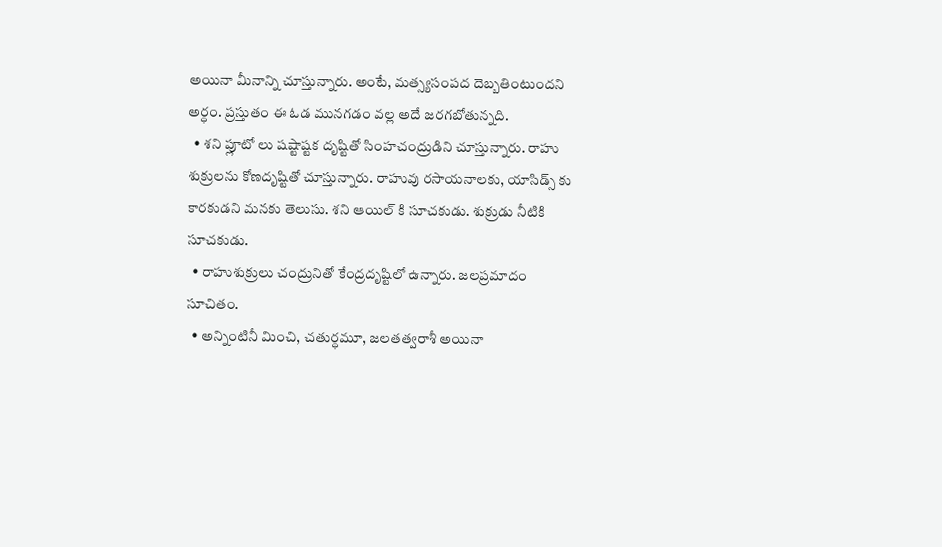అయినా మీనాన్ని చూస్తున్నారు. అంటే, మత్స్యసంపద దెబ్బతింటుందని అర్ధం. ప్రస్తుతం ఈ ఓడ మునగడం వల్ల అదే జరగబోతున్నది.
  • శని ప్లూటో లు షష్టాష్టక దృష్టితో సింహచంద్రుడిని చూస్తున్నారు. రాహు శుక్రులను కోణదృష్టితో చూస్తున్నారు. రాహువు రసాయనాలకు, యాసిడ్స్ కు కారకుడని మనకు తెలుసు. శని ఆయిల్ కి సూచకుడు. శుక్రుడు నీటికి సూచకుడు.
  • రాహుశుక్రులు చంద్రునితో కేంద్రదృష్టిలో ఉన్నారు. జలప్రమాదం సూచితం.
  • అన్నింటినీ మించి, చతుర్ధమూ, జలతత్వరాశీ అయినా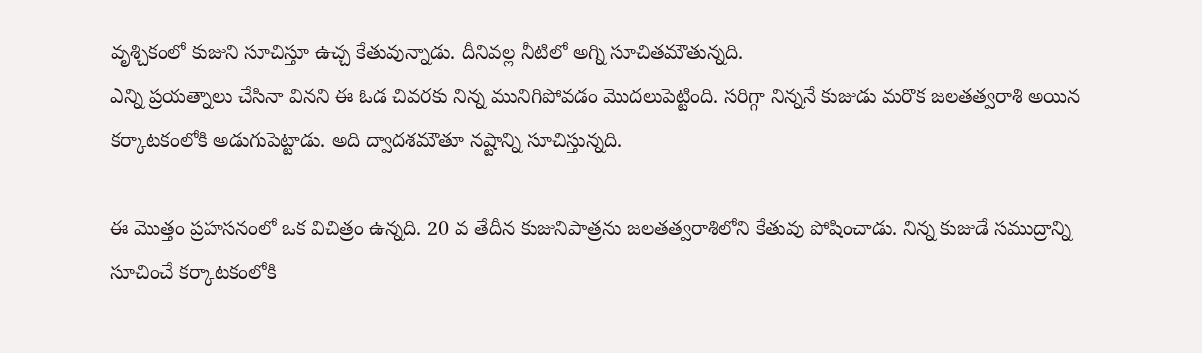వృశ్చికంలో కుజుని సూచిస్తూ ఉచ్చ కేతువున్నాడు. దీనివల్ల నీటిలో అగ్ని సూచితమౌతున్నది.
ఎన్ని ప్రయత్నాలు చేసినా వినని ఈ ఓడ చివరకు నిన్న మునిగిపోవడం మొదలుపెట్టింది. సరిగ్గా నిన్ననే కుజుడు మరొక జలతత్వరాశి అయిన కర్కాటకంలోకి అడుగుపెట్టాడు. అది ద్వాదశమౌతూ నష్టాన్ని సూచిస్తున్నది.

ఈ మొత్తం ప్రహసనంలో ఒక విచిత్రం ఉన్నది. 20 వ తేదీన కుజునిపాత్రను జలతత్వరాశిలోని కేతువు పోషించాడు. నిన్న కుజుడే సముద్రాన్ని సూచించే కర్కాటకంలోకి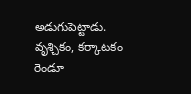అడుగుపెట్టాడు. వృశ్చికం, కర్కాటకం రెండూ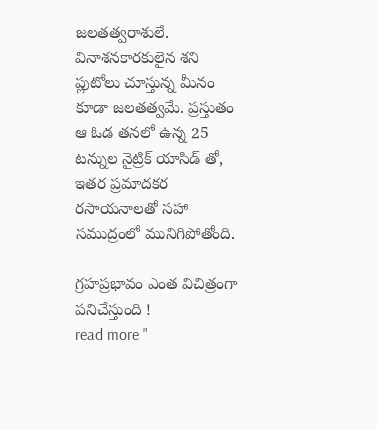జలతత్వరాశులే. వినాశనకారకులైన శని ప్లుటోలు చూస్తున్న మీనం కూడా జలతత్వమే. ప్రస్తుతం ఆ ఓడ తనలో ఉన్న 25 టన్నుల నైట్రిక్ యాసిడ్ తో, ఇతర ప్రమాదకర రసాయనాలతో సహా సముద్రంలో మునిగిపోతోంది.

గ్రహప్రభావం ఎంత విచిత్రంగా పనిచేస్తుంది !
read more "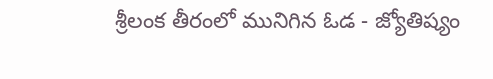శ్రీలంక తీరంలో మునిగిన ఓడ - జ్యోతిష్యం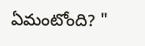ఏమంటోంది? "